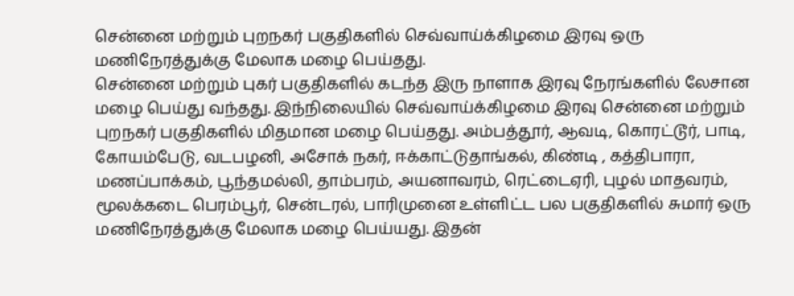சென்னை மற்றும் புறநகர் பகுதிகளில் செவ்வாய்க்கிழமை இரவு ஒரு மணிநேரத்துக்கு மேலாக மழை பெய்தது.
சென்னை மற்றும் புகர் பகுதிகளில் கடந்த இரு நாளாக இரவு நேரங்களில் லேசான மழை பெய்து வந்தது. இந்நிலையில் செவ்வாய்க்கிழமை இரவு சென்னை மற்றும் புறநகர் பகுதிகளில் மிதமான மழை பெய்தது. அம்பத்தூர், ஆவடி, கொரட்டூர், பாடி, கோயம்பேடு, வடபழனி, அசோக் நகர், ஈக்காட்டுதாங்கல், கிண்டி , கத்திபாரா, மணப்பாக்கம், பூந்தமல்லி, தாம்பரம், அயனாவரம், ரெட்டைஏரி, புழல் மாதவரம், மூலக்கடை பெரம்பூர், சென்டரல், பாரிமுனை உள்ளிட்ட பல பகுதிகளில் சுமார் ஒரு மணிநேரத்துக்கு மேலாக மழை பெய்யது. இதன்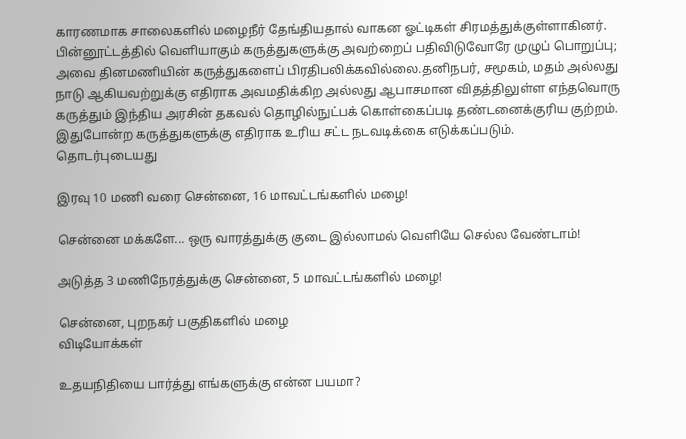காரணமாக சாலைகளில் மழைநீர் தேங்தியதால் வாகன ஓட்டிகள் சிரமத்துக்குள்ளாகினர்.
பின்னூட்டத்தில் வெளியாகும் கருத்துகளுக்கு அவற்றைப் பதிவிடுவோரே முழுப் பொறுப்பு; அவை தினமணியின் கருத்துகளைப் பிரதிபலிக்கவில்லை.தனிநபர், சமூகம், மதம் அல்லது நாடு ஆகியவற்றுக்கு எதிராக அவமதிக்கிற அல்லது ஆபாசமான விதத்திலுள்ள எந்தவொரு கருத்தும் இந்திய அரசின் தகவல் தொழில்நுட்பக் கொள்கைப்படி தண்டனைக்குரிய குற்றம். இதுபோன்ற கருத்துகளுக்கு எதிராக உரிய சட்ட நடவடிக்கை எடுக்கப்படும்.
தொடர்புடையது

இரவு 10 மணி வரை சென்னை, 16 மாவட்டங்களில் மழை!

சென்னை மக்களே... ஒரு வாரத்துக்கு குடை இல்லாமல் வெளியே செல்ல வேண்டாம்!

அடுத்த 3 மணிநேரத்துக்கு சென்னை, 5 மாவட்டங்களில் மழை!

சென்னை, புறநகர் பகுதிகளில் மழை
விடியோக்கள்

உதயநிதியை பார்த்து எங்களுக்கு என்ன பயமா?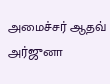அமைச்சர் ஆதவ் அர்ஜுனா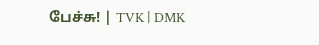பேச்சு! | TVK | DMK